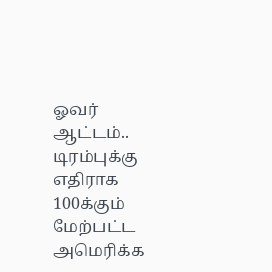ஓவர் ஆட்டம்.. டிரம்புக்கு எதிராக 100க்கும் மேற்பட்ட அமெரிக்க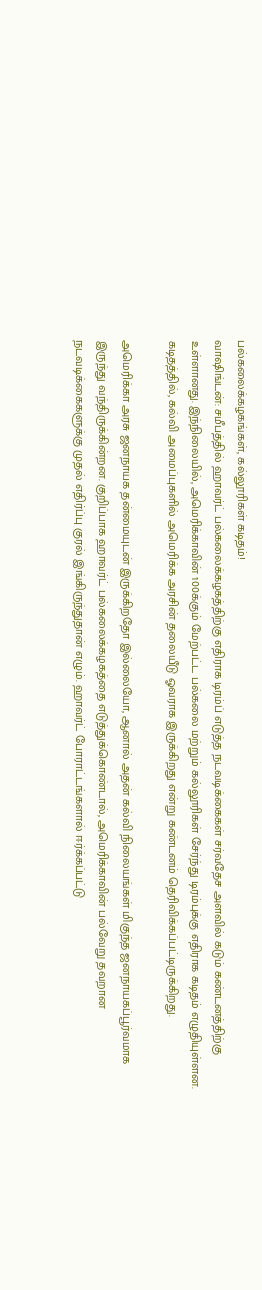பல்கலைக்கழகங்கள், கல்லூரிகள் கடிதம்!
வாஷிங்டன்: சமீபத்தில் ஹாவர்ட் பல்கலைக்கழகத்திற்கு எதிராக டிரம்ப் எடுத்த நடவடிக்கைகள் சர்வதேச அளவில் கடும் கண்டனத்திற்கு உள்ளானது. இந்நிலையில், அமெரிக்காவின் 100க்கும் மேற்பட்ட பல்கலை மற்றும் கல்லூரிகள் சேர்ந்து டிரம்புக்கு எதிராக கடிதம் எழுதியுள்ளன.
கடிதத்தில், கல்வி அமைப்புகளில் அமெரிக்க அரசின் தலையீடு ஓவராக இருக்கிறது என்று கண்டனம் தெரிவிக்கப்பட்டிருக்கிறது.

அமெரிக்கா அரசு ஜனநாயக தன்மையுடன் இருக்கிறதோ இல்லையோ, ஆனால் அதன் கல்வி நிலையங்கள் மிகுந்த ஜனநாயகப்பூர்வமாக இருந்து வந்திருக்கின்றன. குறிப்பாக ஹாவர்ட் பல்கலைக்கழகத்தை எடுத்துக்கொண்டால், அமெரிக்காவின் பல்வேறு தவறான நடவடிக்கைகளுக்கு முதல் எதிர்ப்பு குரல் இங்கிருந்துதான் எழும். ஹாவர்ட் போராட்டங்களால் ஈர்க்கப்பட்டு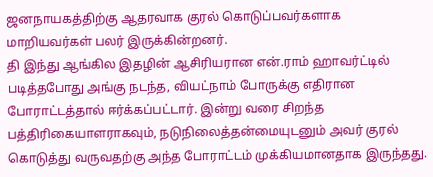ஜனநாயகத்திற்கு ஆதரவாக குரல் கொடுப்பவர்களாக மாறியவர்கள் பலர் இருக்கின்றனர்.
தி இந்து ஆங்கில இதழின் ஆசிரியரான என்.ராம் ஹாவர்ட்டில் படித்தபோது அங்கு நடந்த, வியட்நாம் போருக்கு எதிரான போராட்டத்தால் ஈர்க்கப்பட்டார். இன்று வரை சிறந்த பத்திரிகையாளராகவும், நடுநிலைத்தன்மையுடனும் அவர் குரல் கொடுத்து வருவதற்கு அந்த போராட்டம் முக்கியமானதாக இருந்தது.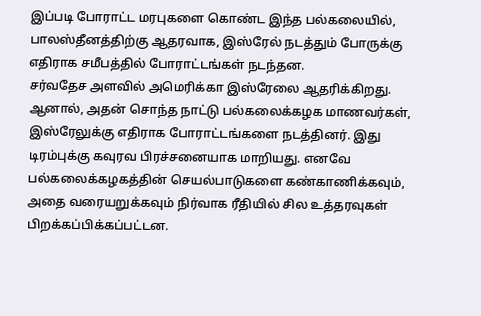இப்படி போராட்ட மரபுகளை கொண்ட இந்த பல்கலையில், பாலஸ்தீனத்திற்கு ஆதரவாக, இஸ்ரேல் நடத்தும் போருக்கு எதிராக சமீபத்தில் போராட்டங்கள் நடந்தன.
சர்வதேச அளவில் அமெரிக்கா இஸ்ரேலை ஆதரிக்கிறது. ஆனால், அதன் சொந்த நாட்டு பல்கலைக்கழக மாணவர்கள், இஸ்ரேலுக்கு எதிராக போராட்டங்களை நடத்தினர். இது டிரம்புக்கு கவுரவ பிரச்சனையாக மாறியது. எனவே பல்கலைக்கழகத்தின் செயல்பாடுகளை கண்காணிக்கவும், அதை வரையறுக்கவும் நிர்வாக ரீதியில் சில உத்தரவுகள் பிறக்கப்பிக்கப்பட்டன.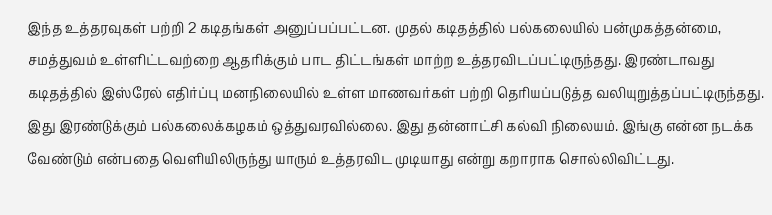இந்த உத்தரவுகள் பற்றி 2 கடிதங்கள் அனுப்பப்பட்டன. முதல் கடிதத்தில் பல்கலையில் பன்முகத்தன்மை, சமத்துவம் உள்ளிட்டவற்றை ஆதரிக்கும் பாட திட்டங்கள் மாற்ற உத்தரவிடப்பட்டிருந்தது. இரண்டாவது கடிதத்தில் இஸ்ரேல் எதிர்ப்பு மனநிலையில் உள்ள மாணவர்கள் பற்றி தெரியப்படுத்த வலியுறுத்தப்பட்டிருந்தது. இது இரண்டுக்கும் பல்கலைக்கழகம் ஒத்துவரவில்லை. இது தன்னாட்சி கல்வி நிலையம். இங்கு என்ன நடக்க வேண்டும் என்பதை வெளியிலிருந்து யாரும் உத்தரவிட முடியாது என்று கறாராக சொல்லிவிட்டது.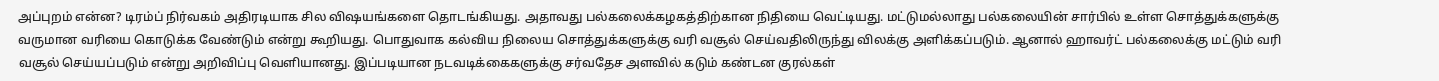அப்புறம் என்ன? டிரம்ப் நிர்வகம் அதிரடியாக சில விஷயங்களை தொடங்கியது. அதாவது பல்கலைக்கழகத்திற்கான நிதியை வெட்டியது. மட்டுமல்லாது பல்கலையின் சார்பில் உள்ள சொத்துக்களுக்கு வருமான வரியை கொடுக்க வேண்டும் என்று கூறியது. பொதுவாக கல்விய நிலைய சொத்துக்களுக்கு வரி வசூல் செய்வதிலிருந்து விலக்கு அளிக்கப்படும். ஆனால் ஹாவர்ட் பல்கலைக்கு மட்டும் வரி வசூல் செய்யப்படும் என்று அறிவிப்பு வெளியானது. இப்படியான நடவடிக்கைகளுக்கு சர்வதேச அளவில் கடும் கண்டன குரல்கள்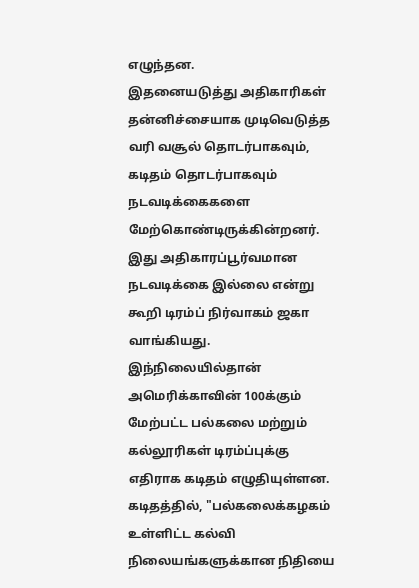எழுந்தன.
இதனையடுத்து அதிகாரிகள் தன்னிச்சையாக முடிவெடுத்த வரி வசூல் தொடர்பாகவும், கடிதம் தொடர்பாகவும் நடவடிக்கைகளை மேற்கொண்டிருக்கின்றனர். இது அதிகாரப்பூர்வமான நடவடிக்கை இல்லை என்று கூறி டிரம்ப் நிர்வாகம் ஜகா வாங்கியது.
இந்நிலையில்தான் அமெரிக்காவின் 100க்கும் மேற்பட்ட பல்கலை மற்றும் கல்லூரிகள் டிரம்ப்புக்கு எதிராக கடிதம் எழுதியுள்ளன. கடிதத்தில், "பல்கலைக்கழகம் உள்ளிட்ட கல்வி நிலையங்களுக்கான நிதியை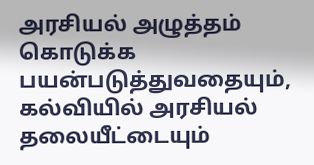அரசியல் அழுத்தம் கொடுக்க பயன்படுத்துவதையும், கல்வியில் அரசியல் தலையீட்டையும்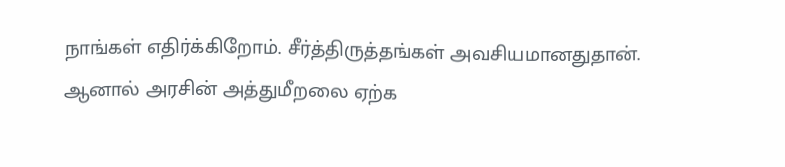நாங்கள் எதிர்க்கிறோம். சீர்த்திருத்தங்கள் அவசியமானதுதான். ஆனால் அரசின் அத்துமீறலை ஏற்க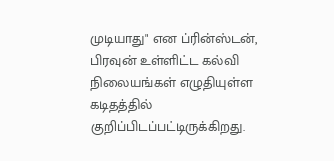முடியாது" என ப்ரின்ஸ்டன், பிரவுன் உள்ளிட்ட கல்வி நிலையங்கள் எழுதியுள்ள கடிதத்தில் குறிப்பிடப்பட்டிருக்கிறது.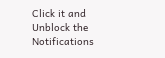Click it and Unblock the Notifications